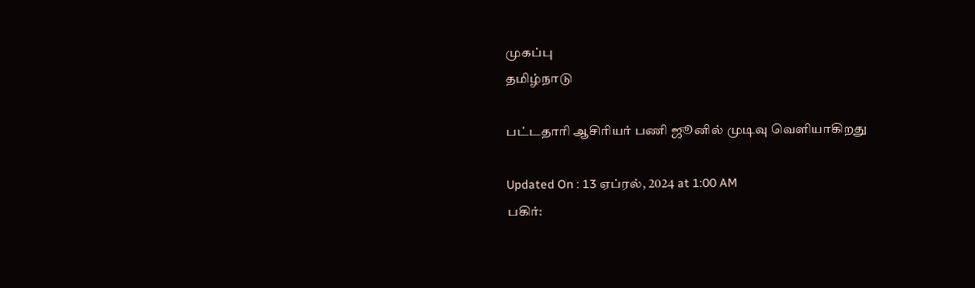முகப்பு
தமிழ்நாடு

பட்டதாரி ஆசிரியர் பணி ஜூனில் முடிவு வெளியாகிறது

Updated On : 13 ஏப்ரல், 2024 at 1:00 AM
பகிர்: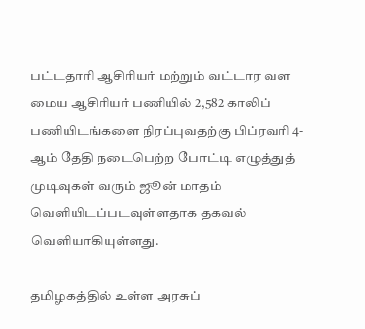பட்டதாரி ஆசிரியர் மற்றும் வட்டார வள மைய ஆசிரியர் பணியில் 2,582 காலிப் பணியிடங்களை நிரப்புவதற்கு பிப்ரவரி 4-ஆம் தேதி நடைபெற்ற போட்டி எழுத்துத் முடிவுகள் வரும் ஜூன் மாதம் வெளியிடப்படவுள்ளதாக தகவல் வெளியாகியுள்ளது.

தமிழகத்தில் உள்ள அரசுப்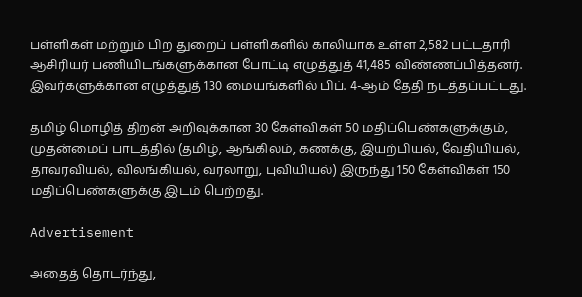பள்ளிகள் மற்றும் பிற துறைப் பள்ளிகளில் காலியாக உள்ள 2,582 பட்டதாரி ஆசிரியர் பணியிடங்களுக்கான போட்டி எழுத்துத் 41,485 விண்ணப்பித்தனர். இவர்களுக்கான எழுத்துத் 130 மையங்களில் பிப். 4-ஆம் தேதி நடத்தப்பட்டது.

தமிழ் மொழித் திறன் அறிவுக்கான 30 கேள்விகள் 50 மதிப்பெண்களுக்கும், முதன்மைப் பாடத்தில் (தமிழ், ஆங்கிலம், கணக்கு, இயற்பியல், வேதியியல், தாவரவியல், விலங்கியல், வரலாறு, புவியியல்) இருந்து 150 கேள்விகள் 150 மதிப்பெண்களுக்கு இடம் பெற்றது.

Advertisement

அதைத் தொடர்ந்து,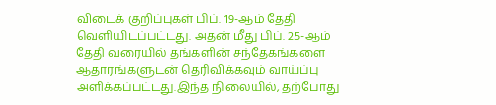விடைக் குறிப்புகள் பிப். 19-ஆம் தேதி வெளியிடப்பட்டது. அதன் மீது பிப். 25-ஆம் தேதி வரையில் தங்களின் சந்தேகங்களை ஆதாரங்களுடன் தெரிவிக்கவும் வாய்ப்பு அளிக்கப்பட்டது.இந்த நிலையில், தற்போது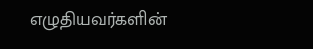எழுதியவர்களின்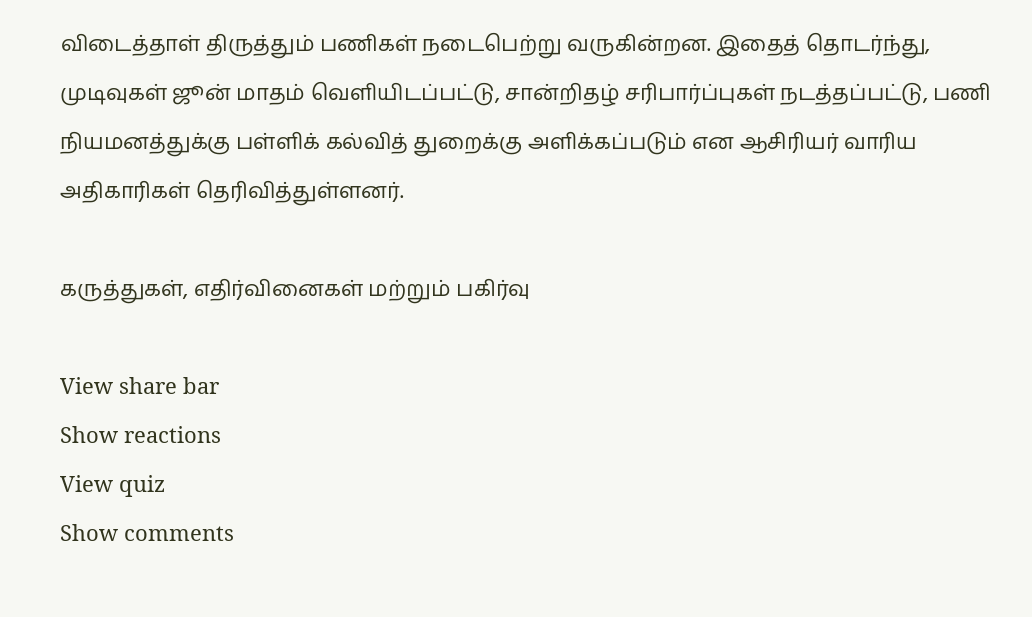விடைத்தாள் திருத்தும் பணிகள் நடைபெற்று வருகின்றன. இதைத் தொடர்ந்து, முடிவுகள் ஜூன் மாதம் வெளியிடப்பட்டு, சான்றிதழ் சரிபார்ப்புகள் நடத்தப்பட்டு, பணி நியமனத்துக்கு பள்ளிக் கல்வித் துறைக்கு அளிக்கப்படும் என ஆசிரியர் வாரிய அதிகாரிகள் தெரிவித்துள்ளனர்.

கருத்துகள், எதிர்வினைகள் மற்றும் பகிர்வு

View share bar
Show reactions
View quiz
Show comments